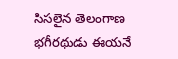సిసలైన తెలంగాణ భగీరథుడు ఈయనే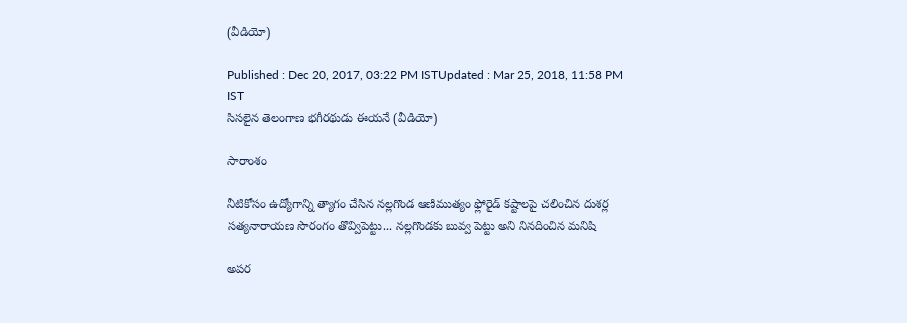(వీడియో)

Published : Dec 20, 2017, 03:22 PM ISTUpdated : Mar 25, 2018, 11:58 PM IST
సిసలైన తెలంగాణ భగీరథుడు ఈయనే (వీడియో)

సారాంశం

నీటికోసం ఉద్యోగాన్ని త్యాగం చేసిన నల్లగొండ ఆణిముత్యం ఫ్లోరైడ్ కష్టాలపై చలించిన దుశర్ల సత్యనారాయణ సొరంగం తొవ్విపెట్టు... నల్లగొండకు బువ్వ పెట్టు అని నినదించిన మనిషి

అపర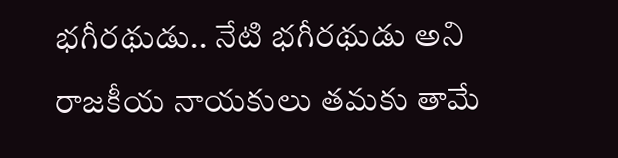భగీరథుడు.. నేటి భగీరథుడు అని రాజకీయ నాయకులు తమకు తామే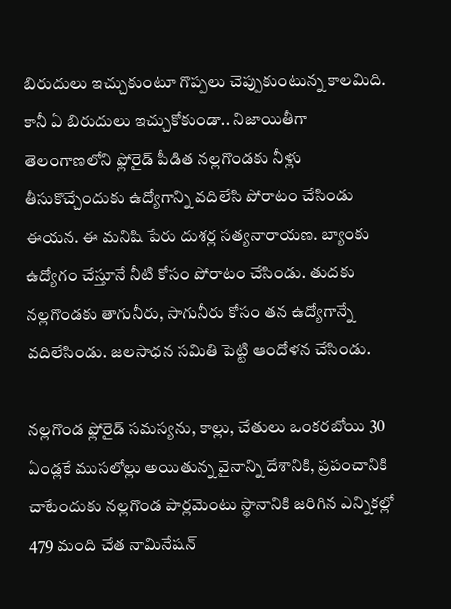బిరుదులు ఇచ్చుకుంటూ గొప్పలు చెప్పుకుంటున్న కాలమిది. కానీ ఏ బిరుదులు ఇచ్చుకోకుండా.. నిజాయితీగా తెలంగాణలోని ఫ్లోరైడ్ పీడిత నల్లగొండకు నీళ్లు తీసుకొచ్చేందుకు ఉద్యోగాన్ని వదిలేసి పోరాటం చేసిండు ఈయన. ఈ మనిషి పేరు దుశర్ల సత్యనారాయణ. బ్యాంకు ఉద్యోగం చేస్తూనే నీటి కోసం పోరాటం చేసిండు. తుదకు నల్లగొండకు తాగునీరు, సాగునీరు కోసం తన ఉద్యోగాన్నే వదిలేసిండు. జలసాధన సమితి పెట్టి ఆందోళన చేసిండు.

నల్లగొండ ఫ్లోరైడ్ సమస్యను, కాల్లు, చేతులు ఒంకరబోయి 30 ఏండ్లకే ముసలోల్లు అయితున్న వైనాన్ని దేశానికి, ప్రపంచానికి చాటేందుకు నల్లగొండ పార్లమెంటు స్థానానికి జరిగిన ఎన్నికల్లో 479 మంది చేత నామినేషన్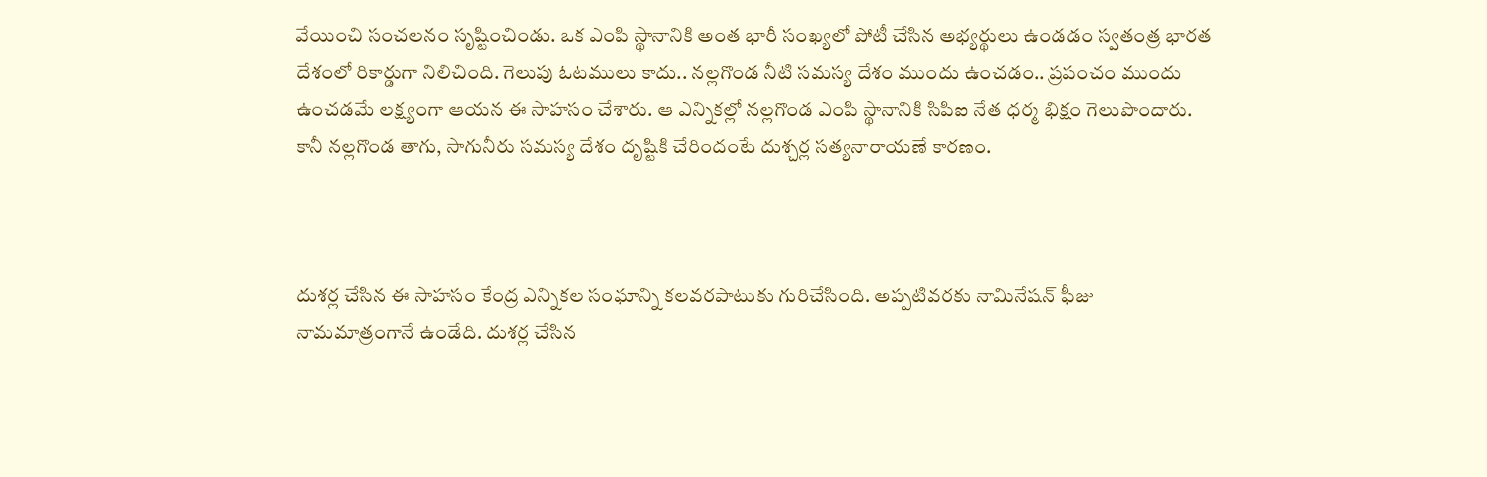వేయించి సంచలనం సృష్టించిండు. ఒక ఎంపి స్థానానికి అంత భారీ సంఖ్యలో పోటీ చేసిన అభ్యర్థులు ఉండడం స్వతంత్ర భారత దేశంలో రికార్డుగా నిలిచింది. గెలుపు ఓటములు కాదు.. నల్లగొండ నీటి సమస్య దేశం ముందు ఉంచడం.. ప్రపంచం ముందు ఉంచడమే లక్ష్యంగా ఆయన ఈ సాహసం చేశారు. ఆ ఎన్నికల్లో నల్లగొండ ఎంపి స్థానానికి సిపిఐ నేత ధర్మ భిక్షం గెలుపొందారు. కానీ నల్లగొండ తాగు, సాగునీరు సమస్య దేశం దృష్టికి చేరిందంటే దుశ్చర్ల సత్యనారాయణే కారణం.



దుశర్ల చేసిన ఈ సాహసం కేంద్ర ఎన్నికల సంఘాన్ని కలవరపాటుకు గురిచేసింది. అప్పటివరకు నామినేషన్ ఫీజు నామమాత్రంగానే ఉండేది. దుశర్ల చేసిన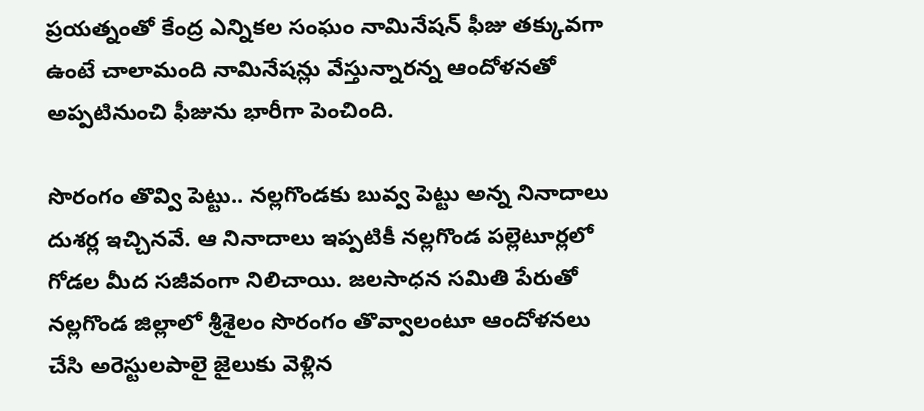ప్రయత్నంతో కేంద్ర ఎన్నికల సంఘం నామినేషన్ ఫీజు తక్కువగా ఉంటే చాలామంది నామినేషన్లు వేస్తున్నారన్న ఆందోళనతో అప్పటినుంచి ఫీజును భారీగా పెంచింది.

సొరంగం తొవ్వి పెట్టు.. నల్లగొండకు బువ్వ పెట్టు అన్న నినాదాలు దుశర్ల ఇచ్చినవే. ఆ నినాదాలు ఇప్పటికీ నల్లగొండ పల్లెటూర్లలో గోడల మీద సజీవంగా నిలిచాయి. జలసాధన సమితి పేరుతో నల్లగొండ జిల్లాలో శ్రీశైలం సొరంగం తొవ్వాలంటూ ఆందోళనలు చేసి అరెస్టులపాలై జైలుకు వెళ్లిన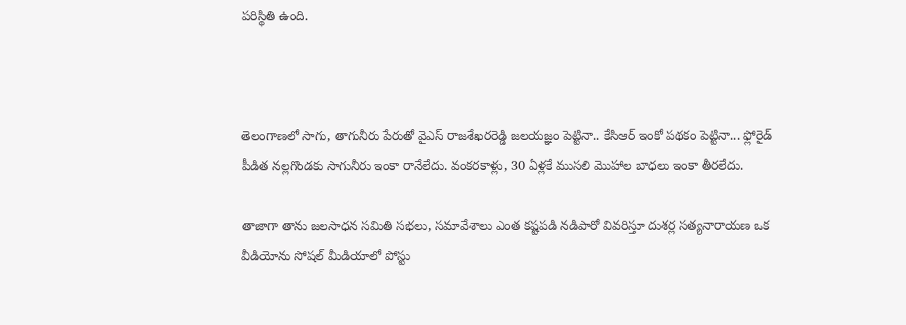పరిస్థితి ఉంది.



తెలంగాణలో సాగు, తాగునీరు పేరుతో వైఎస్ రాజశేఖరరెడ్డి జలయజ్ఞం పెట్టినా.. కేసిఆర్ ఇంకో పథకం పెట్టినా... ఫ్లోరైడ్ పీడిత నల్లగొండకు సాగునీరు ఇంకా రానేలేదు. వంకరకాళ్లు, 30 ఏళ్లకే ముసలి మొహాల బాధలు ఇంకా తీరలేదు.

తాజాగా తాను జలసాధన సమితి సభలు, సమావేశాలు ఎంత కష్టపడి నడిపారో వివరిస్తూ దుశర్ల సత్యనారాయణ ఒక వీడియోను సోషల్ మీడియాలో పోస్టు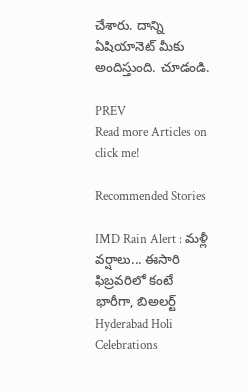చేశారు. దాన్ని ఏషియానెట్ మీకు అందిస్తుంది. చూడండి.

PREV
Read more Articles on
click me!

Recommended Stories

IMD Rain Alert : మళ్లీ వర్షాలు... ఈసారి ఫిబ్రవరిలో కంటే భారీగా, బిఅలర్ట్
Hyderabad Holi Celebrations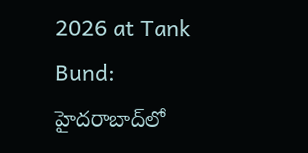2026 at Tank Bund: హైదరాబాద్‌లో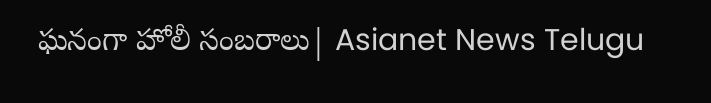ఘనంగా హోలీ సంబరాలు| Asianet News Telugu